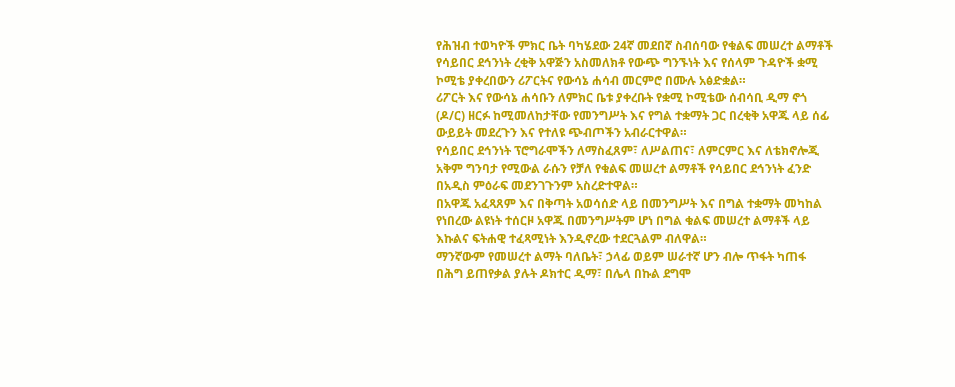የሕዝብ ተወካዮች ምክር ቤት ባካሄደው 24ኛ መደበኛ ስብሰባው የቁልፍ መሠረተ ልማቶች የሳይበር ደኅንነት ረቂቅ አዋጅን አስመለክቶ የውጭ ግንኙነት እና የሰላም ጉዳዮች ቋሚ ኮሚቴ ያቀረበውን ሪፖርትና የውሳኔ ሐሳብ መርምሮ በሙሉ አፅድቋል።
ሪፖርት እና የውሳኔ ሐሳቡን ለምክር ቤቱ ያቀረቡት የቋሚ ኮሚቴው ሰብሳቢ ዲማ ኖጎ (ዶ/ር) ዘርፉ ከሚመለከታቸው የመንግሥት እና የግል ተቋማት ጋር በረቂቅ አዋጁ ላይ ሰፊ ውይይት መደረጉን እና የተለዩ ጭብጦችን አብራርተዋል።
የሳይበር ደኅንነት ፕሮግራሞችን ለማስፈጸም፣ ለሥልጠና፣ ለምርምር እና ለቴክኖሎጂ አቅም ግንባታ የሚውል ራሱን የቻለ የቁልፍ መሠረተ ልማቶች የሳይበር ደኅንነት ፈንድ በአዲስ ምዕራፍ መደንገጉንም አስረድተዋል።
በአዋጁ አፈጻጸም እና በቅጣት አወሳሰድ ላይ በመንግሥት እና በግል ተቋማት መካከል የነበረው ልዩነት ተሰርዞ አዋጁ በመንግሥትም ሆነ በግል ቁልፍ መሠረተ ልማቶች ላይ እኩልና ፍትሐዊ ተፈጻሚነት እንዲኖረው ተደርጓልም ብለዋል።
ማንኛውም የመሠረተ ልማት ባለቤት፣ ኃላፊ ወይም ሠራተኛ ሆን ብሎ ጥፋት ካጠፋ በሕግ ይጠየቃል ያሉት ዶክተር ዲማ፣ በሌላ በኩል ደግሞ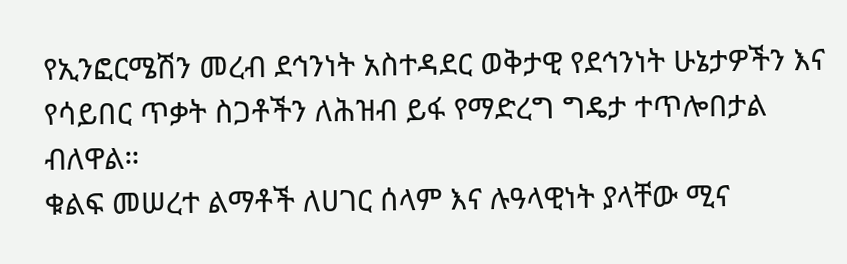የኢንፎርሜሽን መረብ ደኅንነት አስተዳደር ወቅታዊ የደኅንነት ሁኔታዎችን እና የሳይበር ጥቃት ስጋቶችን ለሕዝብ ይፋ የማድረግ ግዴታ ተጥሎበታል ብለዋል።
ቁልፍ መሠረተ ልማቶች ለሀገር ሰላም እና ሉዓላዊነት ያላቸው ሚና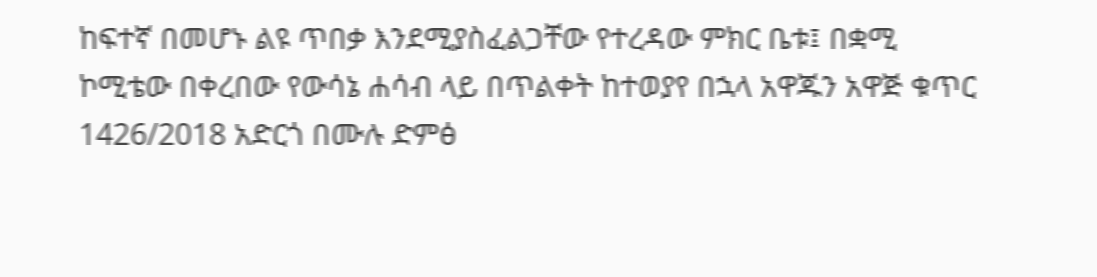ከፍተኛ በመሆኑ ልዩ ጥበቃ እንደሚያስፈልጋቸው የተረዳው ምክር ቤቱ፤ በቋሚ ኮሚቴው በቀረበው የውሳኔ ሐሳብ ላይ በጥልቀት ከተወያየ በኋላ አዋጁን አዋጅ ቁጥር 1426/2018 አድርጎ በሙሉ ድምፅ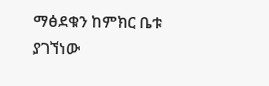ማፅደቁን ከምክር ቤቱ ያገኘነው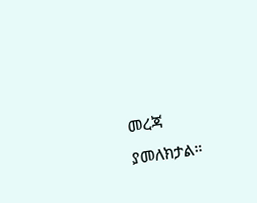መረጃ ያመለክታል።